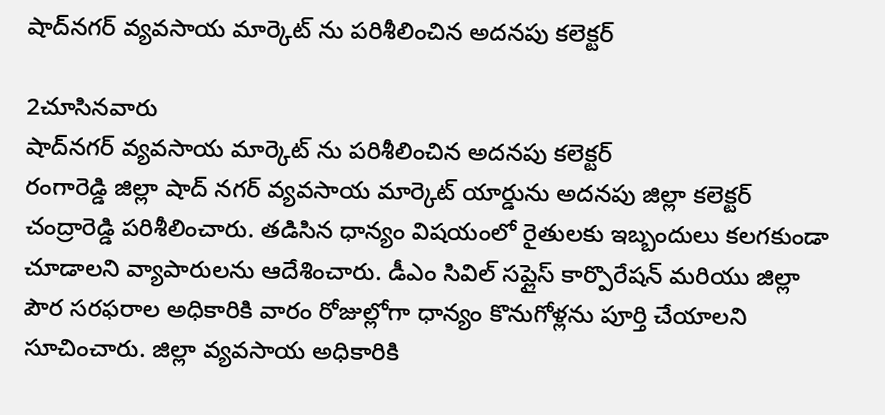షాద్‌నగర్ వ్యవసాయ మార్కెట్ ను పరిశీలించిన అదనపు కలెక్టర్

2చూసినవారు
షాద్‌నగర్ వ్యవసాయ మార్కెట్ ను పరిశీలించిన అదనపు కలెక్టర్
రంగారెడ్డి జిల్లా షాద్ నగర్ వ్యవసాయ మార్కెట్ యార్డును అదనపు జిల్లా కలెక్టర్ చంద్రారెడ్డి పరిశీలించారు. తడిసిన ధాన్యం విషయంలో రైతులకు ఇబ్బందులు కలగకుండా చూడాలని వ్యాపారులను ఆదేశించారు. డీఎం సివిల్ సప్లైస్ కార్పొరేషన్ మరియు జిల్లా పౌర సరఫరాల అధికారికి వారం రోజుల్లోగా ధాన్యం కొనుగోళ్లను పూర్తి చేయాలని సూచించారు. జిల్లా వ్యవసాయ అధికారికి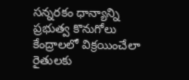సన్నరకం ధాన్యాన్ని ప్రభుత్వ కొనుగోలు కేంద్రాలలో విక్రయించేలా రైతులకు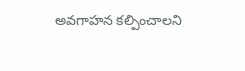అవగాహన కల్పించాలని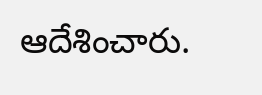ఆదేశించారు.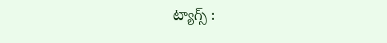ట్యాగ్స్ :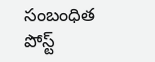సంబంధిత పోస్ట్